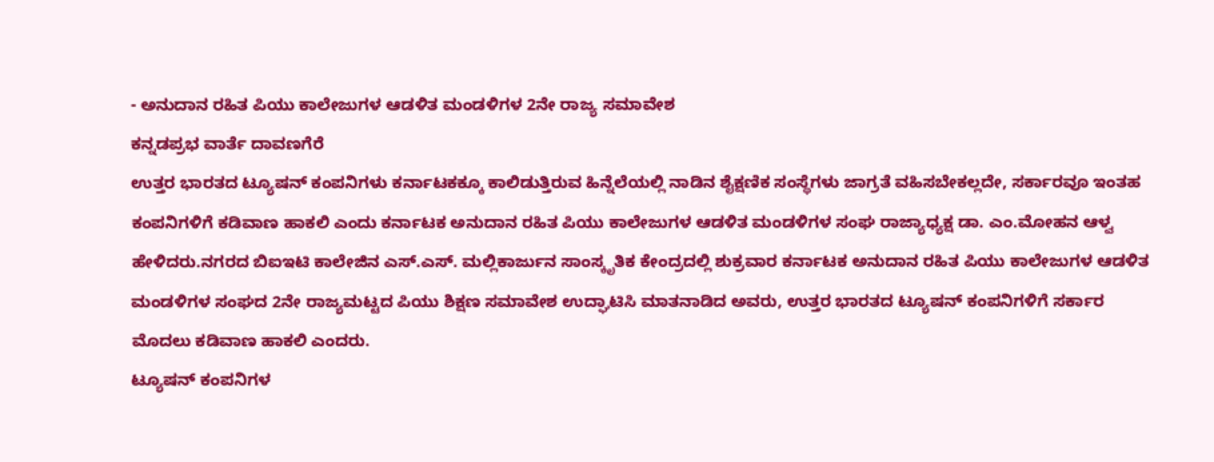- ಅನುದಾನ ರಹಿತ ಪಿಯು ಕಾಲೇಜುಗಳ ಆಡಳಿತ ಮಂಡಳಿಗಳ 2ನೇ ರಾಜ್ಯ ಸಮಾವೇಶ
ಕನ್ನಡಪ್ರಭ ವಾರ್ತೆ ದಾವಣಗೆರೆ
ಉತ್ತರ ಭಾರತದ ಟ್ಯೂಷನ್ ಕಂಪನಿಗಳು ಕರ್ನಾಟಕಕ್ಕೂ ಕಾಲಿಡುತ್ತಿರುವ ಹಿನ್ನೆಲೆಯಲ್ಲಿ ನಾಡಿನ ಶೈಕ್ಷಣಿಕ ಸಂಸ್ಥೆಗಳು ಜಾಗ್ರತೆ ವಹಿಸಬೇಕಲ್ಲದೇ, ಸರ್ಕಾರವೂ ಇಂತಹ ಕಂಪನಿಗಳಿಗೆ ಕಡಿವಾಣ ಹಾಕಲಿ ಎಂದು ಕರ್ನಾಟಕ ಅನುದಾನ ರಹಿತ ಪಿಯು ಕಾಲೇಜುಗಳ ಆಡಳಿತ ಮಂಡಳಿಗಳ ಸಂಘ ರಾಜ್ಯಾಧ್ಯಕ್ಷ ಡಾ. ಎಂ.ಮೋಹನ ಆಳ್ವ ಹೇಳಿದರು.ನಗರದ ಬಿಐಇಟಿ ಕಾಲೇಜಿನ ಎಸ್.ಎಸ್. ಮಲ್ಲಿಕಾರ್ಜುನ ಸಾಂಸ್ಕೃತಿಕ ಕೇಂದ್ರದಲ್ಲಿ ಶುಕ್ರವಾರ ಕರ್ನಾಟಕ ಅನುದಾನ ರಹಿತ ಪಿಯು ಕಾಲೇಜುಗಳ ಆಡಳಿತ ಮಂಡಳಿಗಳ ಸಂಘದ 2ನೇ ರಾಜ್ಯಮಟ್ಟದ ಪಿಯು ಶಿಕ್ಷಣ ಸಮಾವೇಶ ಉದ್ಘಾಟಿಸಿ ಮಾತನಾಡಿದ ಅವರು, ಉತ್ತರ ಭಾರತದ ಟ್ಯೂಷನ್ ಕಂಪನಿಗಳಿಗೆ ಸರ್ಕಾರ ಮೊದಲು ಕಡಿವಾಣ ಹಾಕಲಿ ಎಂದರು.
ಟ್ಯೂಷನ್ ಕಂಪನಿಗಳ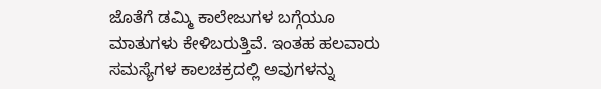ಜೊತೆಗೆ ಡಮ್ಮಿ ಕಾಲೇಜುಗಳ ಬಗ್ಗೆಯೂ ಮಾತುಗಳು ಕೇಳಿಬರುತ್ತಿವೆ. ಇಂತಹ ಹಲವಾರು ಸಮಸ್ಯೆಗಳ ಕಾಲಚಕ್ರದಲ್ಲಿ ಅವುಗಳನ್ನು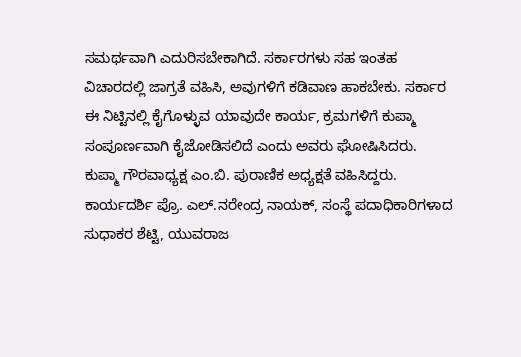ಸಮರ್ಥವಾಗಿ ಎದುರಿಸಬೇಕಾಗಿದೆ. ಸರ್ಕಾರಗಳು ಸಹ ಇಂತಹ ವಿಚಾರದಲ್ಲಿ ಜಾಗ್ರತೆ ವಹಿಸಿ, ಅವುಗಳಿಗೆ ಕಡಿವಾಣ ಹಾಕಬೇಕು. ಸರ್ಕಾರ ಈ ನಿಟ್ಟಿನಲ್ಲಿ ಕೈಗೊಳ್ಳುವ ಯಾವುದೇ ಕಾರ್ಯ, ಕ್ರಮಗಳಿಗೆ ಕುಪ್ಮಾ ಸಂಪೂರ್ಣವಾಗಿ ಕೈಜೋಡಿಸಲಿದೆ ಎಂದು ಅವರು ಘೋಷಿಸಿದರು.
ಕುಪ್ಮಾ ಗೌರವಾಧ್ಯಕ್ಷ ಎಂ.ಬಿ. ಪುರಾಣಿಕ ಅಧ್ಯಕ್ಷತೆ ವಹಿಸಿದ್ದರು. ಕಾರ್ಯದರ್ಶಿ ಪ್ರೊ. ಎಲ್.ನರೇಂದ್ರ ನಾಯಕ್, ಸಂಸ್ಥೆ ಪದಾಧಿಕಾರಿಗಳಾದ ಸುಧಾಕರ ಶೆಟ್ಟಿ, ಯುವರಾಜ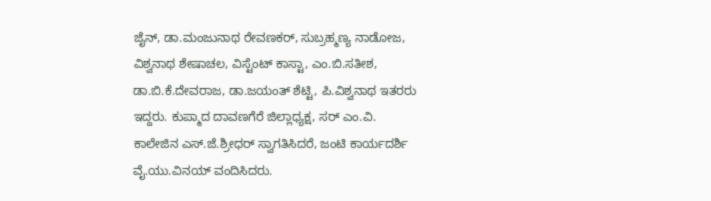ಜೈನ್, ಡಾ.ಮಂಜುನಾಥ ರೇವಣಕರ್, ಸುಬ್ರಹ್ಮಣ್ಯ ನಾಡೋಜ, ವಿಶ್ವನಾಥ ಶೇಷಾಚಲ, ವಿಸ್ಟೆಂಟ್ ಕಾಸ್ಟಾ, ಎಂ.ಬಿ.ಸತೀಶ, ಡಾ.ಬಿ.ಕೆ.ದೇವರಾಜ, ಡಾ.ಜಯಂತ್ ಶೆಟ್ಟಿ, ಪಿ.ವಿಶ್ವನಾಥ ಇತರರು ಇದ್ದರು. ಕುಪ್ಮಾದ ದಾವಣಗೆರೆ ಜಿಲ್ಲಾಧ್ಯಕ್ಷ, ಸರ್ ಎಂ.ವಿ. ಕಾಲೇಜಿನ ಎಸ್.ಜೆ.ಶ್ರೀಧರ್ ಸ್ವಾಗತಿಸಿದರೆ, ಜಂಟಿ ಕಾರ್ಯದರ್ಶಿ ವೈ.ಯು.ವಿನಯ್ ವಂದಿಸಿದರು.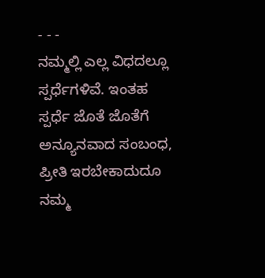- - -
ನಮ್ಮಲ್ಲಿ ಎಲ್ಲ ವಿಧದಲ್ಲೂ ಸ್ಪರ್ಧೆಗಳಿವೆ. ಇಂತಹ ಸ್ಪರ್ಧೆ ಜೊತೆ ಜೊತೆಗೆ ಅನ್ಯೂನವಾದ ಸಂಬಂಧ, ಪ್ರೀತಿ ಇರಬೇಕಾದುದೂ ನಮ್ಮ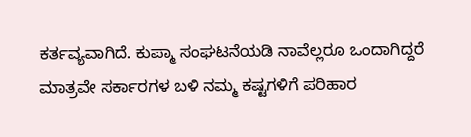ಕರ್ತವ್ಯವಾಗಿದೆ. ಕುಪ್ಮಾ ಸಂಘಟನೆಯಡಿ ನಾವೆಲ್ಲರೂ ಒಂದಾಗಿದ್ದರೆ ಮಾತ್ರವೇ ಸರ್ಕಾರಗಳ ಬಳಿ ನಮ್ಮ ಕಷ್ಟಗಳಿಗೆ ಪರಿಹಾರ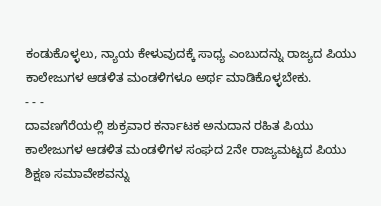ಕಂಡುಕೊಳ್ಳಲು, ನ್ಯಾಯ ಕೇಳುವುದಕ್ಕೆ ಸಾಧ್ಯ ಎಂಬುದನ್ನು ರಾಜ್ಯದ ಪಿಯು ಕಾಲೇಜುಗಳ ಆಡಳಿತ ಮಂಡಳಿಗಳೂ ಅರ್ಥ ಮಾಡಿಕೊಳ್ಳಬೇಕು.
- - -
ದಾವಣಗೆರೆಯಲ್ಲಿ ಶುಕ್ರವಾರ ಕರ್ನಾಟಕ ಅನುದಾನ ರಹಿತ ಪಿಯು ಕಾಲೇಜುಗಳ ಆಡಳಿತ ಮಂಡಳಿಗಳ ಸಂಘದ 2ನೇ ರಾಜ್ಯಮಟ್ಟದ ಪಿಯು ಶಿಕ್ಷಣ ಸಮಾವೇಶವನ್ನು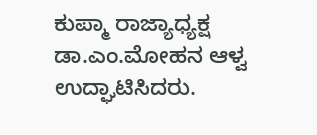ಕುಪ್ಮಾ ರಾಜ್ಯಾಧ್ಯಕ್ಷ ಡಾ.ಎಂ.ಮೋಹನ ಆಳ್ವ ಉದ್ಘಾಟಿಸಿದರು.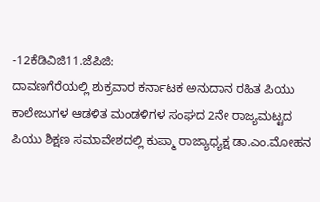-12ಕೆಡಿವಿಜಿ11.ಜೆಪಿಜಿ:
ದಾವಣಗೆರೆಯಲ್ಲಿ ಶುಕ್ರವಾರ ಕರ್ನಾಟಕ ಅನುದಾನ ರಹಿತ ಪಿಯು ಕಾಲೇಜುಗಳ ಆಡಳಿತ ಮಂಡಳಿಗಳ ಸಂಘದ 2ನೇ ರಾಜ್ಯಮಟ್ಟದ ಪಿಯು ಶಿಕ್ಷಣ ಸಮಾವೇಶದಲ್ಲಿ ಕುಪ್ಮಾ ರಾಜ್ಯಾಧ್ಯಕ್ಷ ಡಾ.ಎಂ.ಮೋಹನ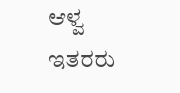ಆಳ್ವ ಇತರರು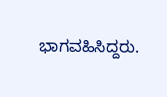ಭಾಗವಹಿಸಿದ್ದರು.